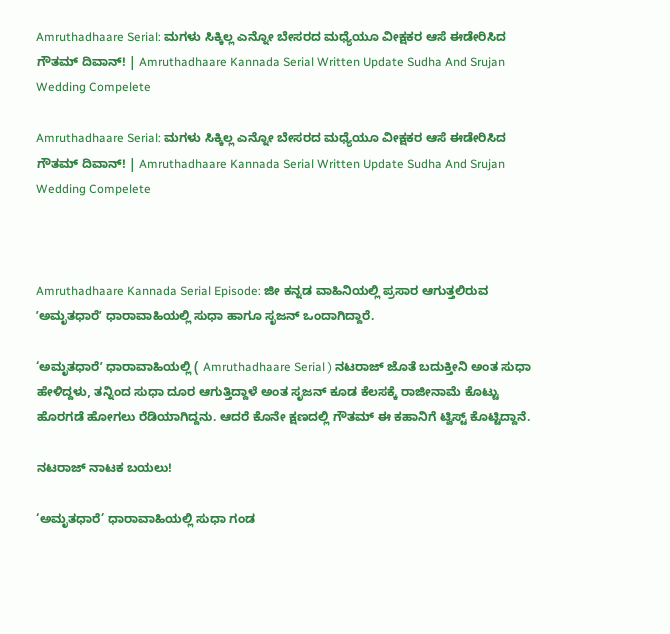Amruthadhaare Serial: ಮಗಳು ಸಿಕ್ಕಿಲ್ಲ ಎನ್ನೋ ಬೇಸರದ ಮಧ್ಯೆಯೂ ವೀಕ್ಷಕರ ಆಸೆ ಈಡೇರಿಸಿದ ಗೌತಮ್‌ ದಿವಾನ್! | Amruthadhaare Kannada Serial Written Update Sudha And Srujan Wedding Compelete

Amruthadhaare Serial: ಮಗಳು ಸಿಕ್ಕಿಲ್ಲ ಎನ್ನೋ ಬೇಸರದ ಮಧ್ಯೆಯೂ ವೀಕ್ಷಕರ ಆಸೆ ಈಡೇರಿಸಿದ ಗೌತಮ್‌ ದಿವಾನ್! | Amruthadhaare Kannada Serial Written Update Sudha And Srujan Wedding Compelete



Amruthadhaare Kannada Serial Episode: ಜೀ ಕನ್ನಡ ವಾಹಿನಿಯಲ್ಲಿ ಪ್ರಸಾರ ಆಗುತ್ತಲಿರುವ ʼಅಮೃತಧಾರೆʼ ಧಾರಾವಾಹಿಯಲ್ಲಿ ಸುಧಾ ಹಾಗೂ ಸೃಜನ್‌ ಒಂದಾಗಿದ್ದಾರೆ.

‘ಅಮೃತಧಾರೆʼ ಧಾರಾವಾಹಿಯಲ್ಲಿ ( Amruthadhaare Serial ) ನಟರಾಜ್‌ ಜೊತೆ ಬದುಕ್ತೀನಿ ಅಂತ ಸುಧಾ ಹೇಳಿದ್ದಳು, ತನ್ನಿಂದ ಸುಧಾ ದೂರ ಆಗುತ್ತಿದ್ದಾಳೆ ಅಂತ ಸೃಜನ್‌ ಕೂಡ ಕೆಲಸಕ್ಕೆ ರಾಜೀನಾಮೆ ಕೊಟ್ಟು ಹೊರಗಡೆ ಹೋಗಲು ರೆಡಿಯಾಗಿದ್ದನು. ಆದರೆ ಕೊನೇ ಕ್ಷಣದಲ್ಲಿ ಗೌತಮ್‌ ಈ ಕಹಾನಿಗೆ ಟ್ವಿಸ್ಟ್‌ ಕೊಟ್ಟಿದ್ದಾನೆ.

ನಟರಾಜ್‌ ನಾಟಕ ಬಯಲು!

‘ಅಮೃತಧಾರೆ’ ಧಾರಾವಾಹಿಯಲ್ಲಿ ಸುಧಾ ಗಂಡ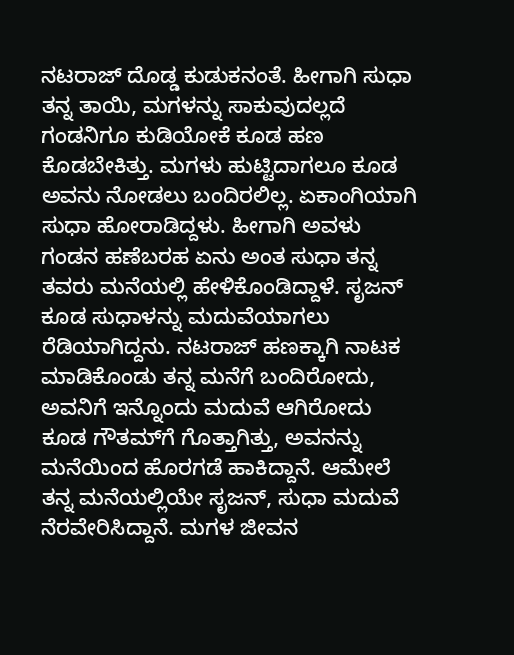ನಟರಾಜ್‌ ದೊಡ್ಡ ಕುಡುಕನಂತೆ. ಹೀಗಾಗಿ ಸುಧಾ ತನ್ನ ತಾಯಿ, ಮಗಳನ್ನು ಸಾಕುವುದಲ್ಲದೆ ಗಂಡನಿಗೂ ಕುಡಿಯೋಕೆ ಕೂಡ ಹಣ ಕೊಡಬೇಕಿತ್ತು. ಮಗಳು ಹುಟ್ಟಿದಾಗಲೂ ಕೂಡ ಅವನು ನೋಡಲು ಬಂದಿರಲಿಲ್ಲ. ಏಕಾಂಗಿಯಾಗಿ ಸುಧಾ ಹೋರಾಡಿದ್ದಳು. ಹೀಗಾಗಿ ಅವಳು ಗಂಡನ ಹಣೆಬರಹ ಏನು ಅಂತ ಸುಧಾ ತನ್ನ ತವರು ಮನೆಯಲ್ಲಿ ಹೇಳಿಕೊಂಡಿದ್ದಾಳೆ. ಸೃಜನ್‌ ಕೂಡ ಸುಧಾಳನ್ನು ಮದುವೆಯಾಗಲು ರೆಡಿಯಾಗಿದ್ದನು. ನಟರಾಜ್‌ ಹಣಕ್ಕಾಗಿ ನಾಟಕ ಮಾಡಿಕೊಂಡು ತನ್ನ ಮನೆಗೆ ಬಂದಿರೋದು, ಅವನಿಗೆ ಇನ್ನೊಂದು ಮದುವೆ ಆಗಿರೋದು ಕೂಡ ಗೌತಮ್‌ಗೆ ಗೊತ್ತಾಗಿತ್ತು, ಅವನನ್ನು ಮನೆಯಿಂದ ಹೊರಗಡೆ ಹಾಕಿದ್ದಾನೆ. ಆಮೇಲೆ ತನ್ನ ಮನೆಯಲ್ಲಿಯೇ ಸೃಜನ್‌, ಸುಧಾ ಮದುವೆ ನೆರವೇರಿಸಿದ್ದಾನೆ. ಮಗಳ ಜೀವನ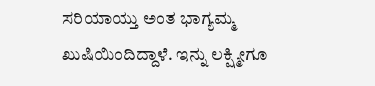ಸರಿಯಾಯ್ತು ಅಂತ ಭಾಗ್ಯಮ್ಮ ಖುಷಿಯಿಂದಿದ್ದಾಳೆ. ಇನ್ನು ಲಕ್ಷ್ಮೀಗೂ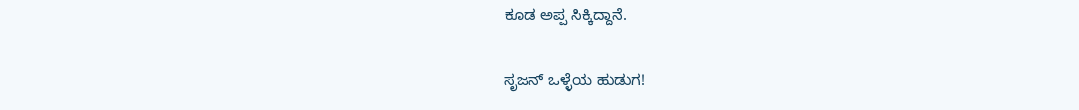ಕೂಡ ಅಪ್ಪ ಸಿಕ್ಕಿದ್ದಾನೆ.

ಸೃಜನ್‌ ಒಳ್ಳೆಯ ಹುಡುಗ!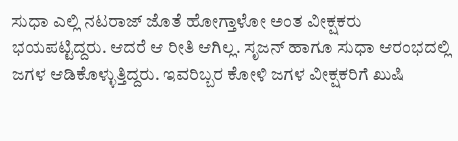ಸುಧಾ ಎಲ್ಲಿ ನಟರಾಜ್‌ ಜೊತೆ ಹೋಗ್ತಾಳೋ ಅಂತ ವೀಕ್ಷಕರು ಭಯಪಟ್ಟಿದ್ದರು. ಆದರೆ ಆ ರೀತಿ ಆಗಿಲ್ಲ. ಸೃಜನ್‌ ಹಾಗೂ ಸುಧಾ ಆರಂಭದಲ್ಲಿ ಜಗಳ ಆಡಿಕೊಳ್ಳುತ್ತಿದ್ದರು. ಇವರಿಬ್ಬರ ಕೋಳಿ ಜಗಳ ವೀಕ್ಷಕರಿಗೆ ಖುಷಿ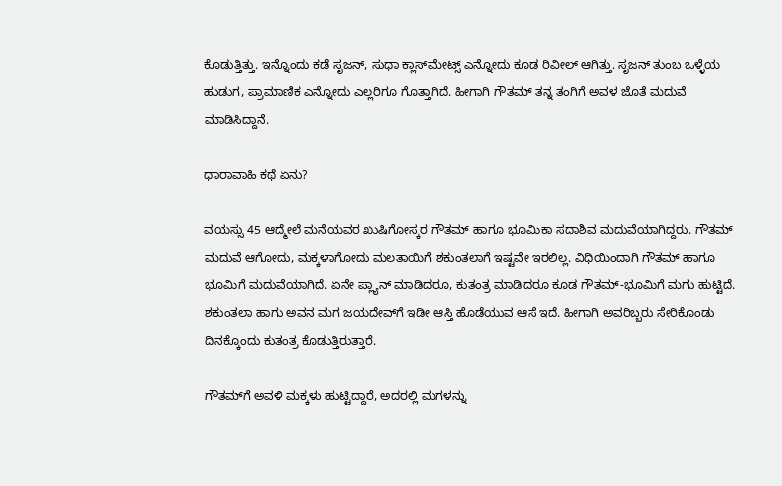ಕೊಡುತ್ತಿತ್ತು. ಇನ್ನೊಂದು ಕಡೆ ಸೃಜನ್‌, ಸುಧಾ ಕ್ಲಾಸ್‌ಮೇಟ್ಸ್‌ ಎನ್ನೋದು ಕೂಡ ರಿವೀಲ್‌ ಆಗಿತ್ತು. ಸೃಜನ್‌ ತುಂಬ ಒಳ್ಳೆಯ ಹುಡುಗ, ಪ್ರಾಮಾಣಿಕ ಎನ್ನೋದು ಎಲ್ಲರಿಗೂ ಗೊತ್ತಾಗಿದೆ. ಹೀಗಾಗಿ ಗೌತಮ್‌ ತನ್ನ ತಂಗಿಗೆ ಅವಳ ಜೊತೆ ಮದುವೆ ಮಾಡಿಸಿದ್ದಾನೆ.

ಧಾರಾವಾಹಿ ಕಥೆ ಏನು?

ವಯಸ್ಸು 45 ಆದ್ಮೇಲೆ ಮನೆಯವರ ಖುಷಿಗೋಸ್ಕರ ಗೌತಮ್‌ ಹಾಗೂ ಭೂಮಿಕಾ‌ ಸದಾಶಿವ ಮದುವೆಯಾಗಿದ್ದರು. ಗೌತಮ್‌ ಮದುವೆ ಆಗೋದು, ಮಕ್ಕಳಾಗೋದು ಮಲತಾಯಿಗೆ ಶಕುಂತಲಾಗೆ ಇಷ್ಟವೇ ಇರಲಿಲ್ಲ. ವಿಧಿಯಿಂದಾಗಿ ಗೌತಮ್‌ ಹಾಗೂ ಭೂಮಿಗೆ ಮದುವೆಯಾಗಿದೆ. ಏನೇ ಪ್ಲ್ಯಾನ್‌ ಮಾಡಿದರೂ, ಕುತಂತ್ರ ಮಾಡಿದರೂ ಕೂಡ ಗೌತಮ್-ಭೂಮಿಗೆ ಮಗು ಹುಟ್ಟಿದೆ. ಶಕುಂತಲಾ ಹಾಗು ಅವನ ಮಗ ಜಯದೇವ್‌ಗೆ ಇಡೀ ಆಸ್ತಿ ಹೊಡೆಯುವ ಆಸೆ ಇದೆ. ಹೀಗಾಗಿ ಅವರಿಬ್ಬರು ಸೇರಿಕೊಂಡು ದಿನಕ್ಕೊಂದು ಕುತಂತ್ರ ಕೊಡುತ್ತಿರುತ್ತಾರೆ.

ಗೌತಮ್‌ಗೆ ಅವಳಿ ಮಕ್ಕಳು ಹುಟ್ಟಿದ್ದಾರೆ, ಅದರಲ್ಲಿ ಮಗಳನ್ನು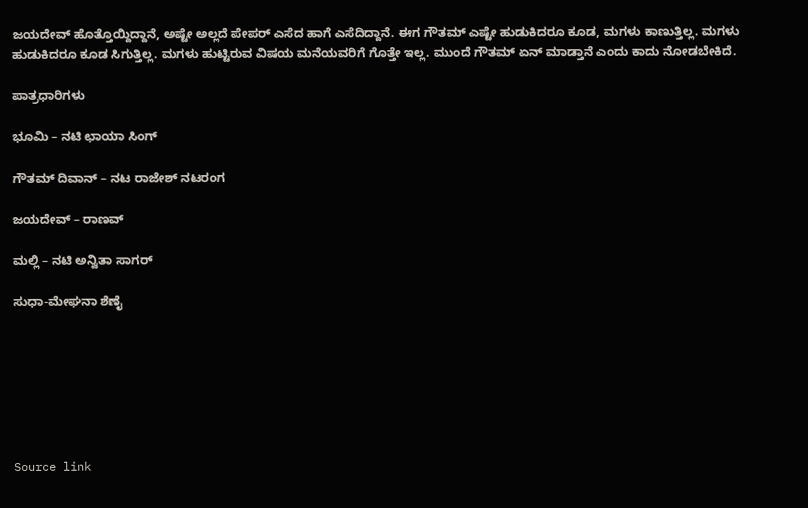ಜಯದೇವ್‌ ಹೊತ್ತೊಯ್ದಿದ್ದಾನೆ, ಅಷ್ಟೇ ಅಲ್ಲದೆ ಪೇಪರ್‌ ಎಸೆದ ಹಾಗೆ ಎಸೆದಿದ್ದಾನೆ. ಈಗ ಗೌತಮ್‌ ಎಷ್ಟೇ ಹುಡುಕಿದರೂ ಕೂಡ, ಮಗಳು ಕಾಣುತ್ತಿಲ್ಲ. ಮಗಳು ಹುಡುಕಿದರೂ ಕೂಡ ಸಿಗುತ್ತಿಲ್ಲ. ಮಗಳು ಹುಟ್ಟಿರುವ ವಿಷಯ ಮನೆಯವರಿಗೆ ಗೊತ್ತೇ ಇಲ್ಲ. ಮುಂದೆ ಗೌತಮ್‌ ಏನ್‌ ಮಾಡ್ತಾನೆ ಎಂದು ಕಾದು ನೋಡಬೇಕಿದೆ.

ಪಾತ್ರಧಾರಿಗಳು

ಭೂಮಿ – ನಟಿ ಛಾಯಾ ಸಿಂಗ್‌

ಗೌತಮ್‌ ದಿವಾನ್‌ – ನಟ ರಾಜೇಶ್‌ ನಟರಂಗ

ಜಯದೇವ್ – ರಾಣವ್‌

ಮಲ್ಲಿ – ನಟಿ ಅನ್ವಿತಾ ಸಾಗರ್‌

ಸುಧಾ-ಮೇಘನಾ ಶೆಣೈ







Source link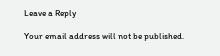Leave a Reply

Your email address will not be published.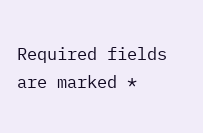Required fields are marked *